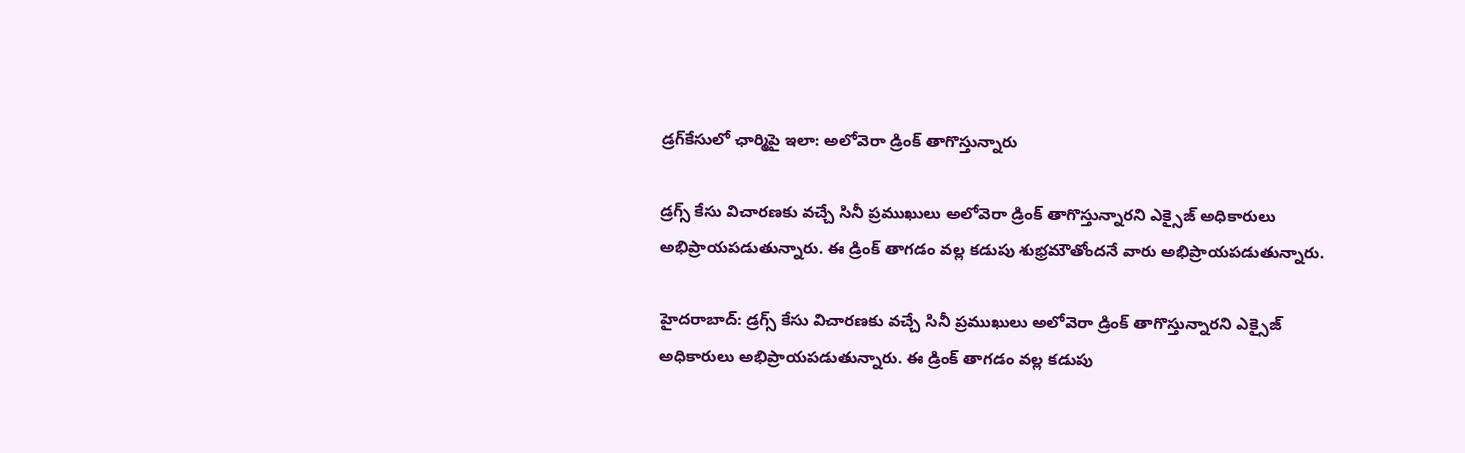డ్రగ్‌కేసులో‌ ఛార్మిపై ఇలా: అలోవెరా డ్రింక్ తాగొస్తున్నారు

డ్రగ్స్ కేసు విచారణకు వచ్చే సినీ ప్రముఖులు అలోవెరా డ్రింక్ తాగొస్తున్నారని ఎక్సైజ్ అధికారులు అభిప్రాయపడుతున్నారు. ఈ డ్రింక్ తాగడం వల్ల కడుపు శుభ్రమౌతోందనే వారు అభిప్రాయపడుతున్నారు.

హైదరాబాద్: డ్రగ్స్ కేసు విచారణకు వచ్చే సినీ ప్రముఖులు అలోవెరా డ్రింక్ తాగొస్తున్నారని ఎక్సైజ్ అధికారులు అభిప్రాయపడుతున్నారు. ఈ డ్రింక్ తాగడం వల్ల కడుపు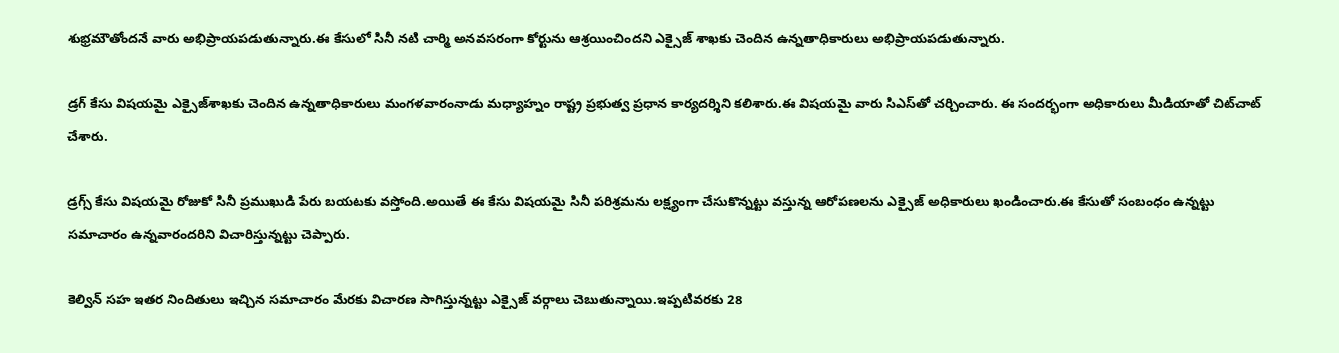శుభ్రమౌతోందనే వారు అభిప్రాయపడుతున్నారు.ఈ కేసులో సినీ నటి చార్మి అనవసరంగా కోర్టును ఆశ్రయించిందని ఎక్సైజ్ శాఖకు చెందిన ఉన్నతాధికారులు అభిప్రాయపడుతున్నారు.

డ్రగ్ కేసు విషయమై ఎక్సైజ్‌శాఖకు చెందిన ఉన్నతాధికారులు మంగళవారంనాడు మధ్యాహ్నం రాష్ట్ర ప్రభుత్వ ప్రధాన కార్యదర్శిని కలిశారు.ఈ విషయమై వారు సిఎస్‌తో చర్చించారు. ఈ సందర్భంగా అధికారులు మీడియాతో చిట్‌చాట్ చేశారు.

డ్రగ్స్ కేసు విషయమై రోజుకో సినీ ప్రముఖుడి పేరు బయటకు వస్తోంది.అయితే ఈ కేసు విషయమై సినీ పరిశ్రమను లక్ష్యంగా చేసుకొన్నట్టు వస్తున్న ఆరోపణలను ఎక్సైజ్ అధికారులు ఖండించారు.ఈ కేసుతో సంబంధం ఉన్నట్టు సమాచారం ఉన్నవారందరిని విచారిస్తున్నట్టు చెప్పారు.

కెల్విన్ సహ ఇతర నిందితులు ఇచ్చిన సమాచారం మేరకు విచారణ సాగిస్తున్నట్టు ఎక్సైజ్ వర్గాలు చెబుతున్నాయి.ఇప్పటివరకు 28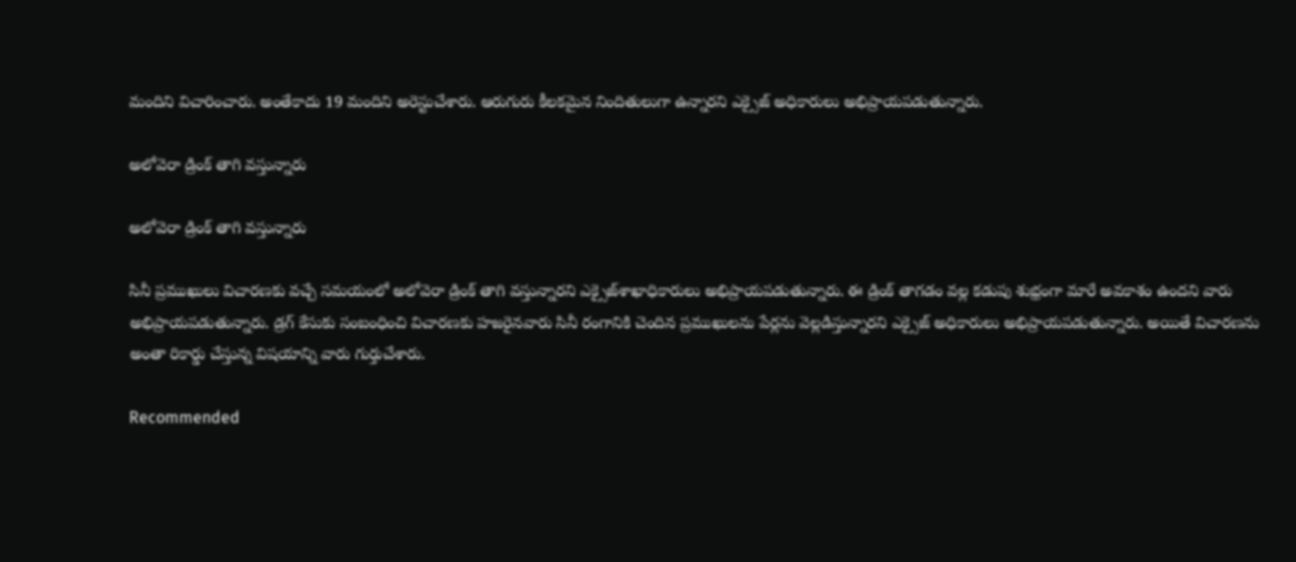మందిని విచారించారు. అంతేకాదు 19 మందిని అరెస్టుచేశారు. ఆరుగురు కీలకమైన నిందితులుగా ఉన్నారని ఎక్సైజ్ అధికారులు అభిప్రాయపడుతున్నారు.

అలోవెరా డ్రింక్ తాగి వస్తున్నారు

అలోవెరా డ్రింక్ తాగి వస్తున్నారు

సినీ ప్రముఖులు విచారణకు వచ్చే సమయంలో అలోవెరా డ్రింక్ తాగి వస్తున్నారని ఎక్సైజ్‌శాఖాధికారులు అభిప్రాయపడుతున్నారు. ఈ డ్రింక్ తాగడం వల్ల కడుపు శుభ్రంగా మారే అవకాశం ఉందని వారు అభిప్రాయపడుతున్నారు. డ్రగ్ కేసుకు సంబంధించి విచారణకు హజరైనవారు సినీ రంగానికి చెందిన ప్రముఖులను పేర్లను వెల్లడిస్తున్నారని ఎక్సైజ్ అధికారులు అభిప్రాయపడుతున్నారు. అయితే విచారణను అంతా రికార్డు చేస్తున్న విషయాన్ని వారు గుర్తుచేశారు.

Recommended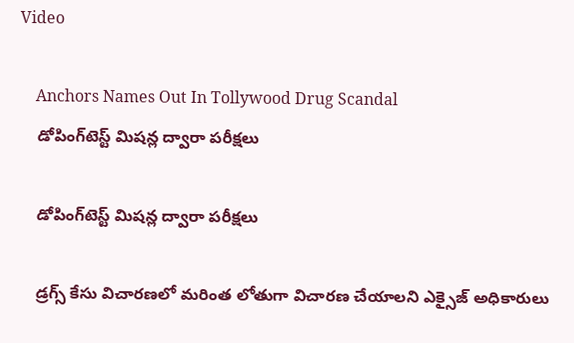Video

    Anchors Names Out In Tollywood Drug Scandal
    డోపింగ్‌టెస్ట్ మిషన్ల ద్వారా పరీక్షలు

    డోపింగ్‌టెస్ట్ మిషన్ల ద్వారా పరీక్షలు

    డ్రగ్స్ కేసు విచారణలో మరింత లోతుగా విచారణ చేయాలని ఎక్సైజ్ అధికారులు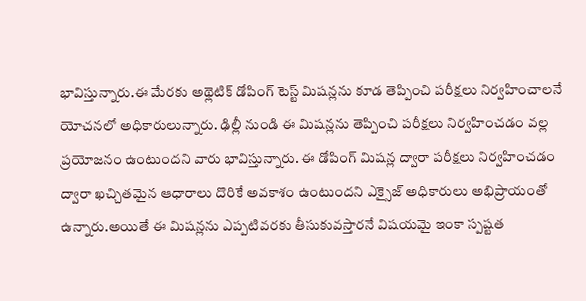భావిస్తున్నారు.ఈ మేరకు అథ్లెటిక్ డోపింగ్ టెస్ట్ మిషన్లను కూడ తెప్పించి పరీక్షలు నిర్వహించాలనే యోచనలో అధికారులున్నారు. ఢిల్లీ నుండి ఈ మిషన్లను తెప్పించి పరీక్షలు నిర్వహించడం వల్ల ప్రయోజనం ఉంటుందని వారు భావిస్తున్నారు. ఈ డోపింగ్ మిషన్ల ద్వారా పరీక్షలు నిర్వహించడం ద్వారా ఖచ్చితమైన ఆధారాలు దొరికే అవకాశం ఉంటుందని ఎక్సైజ్ అధికారులు అభిప్రాయంతో ఉన్నారు.అయితే ఈ మిషన్లను ఎప్పటివరకు తీసుకువస్తారనే విషయమై ఇంకా స్పష్టత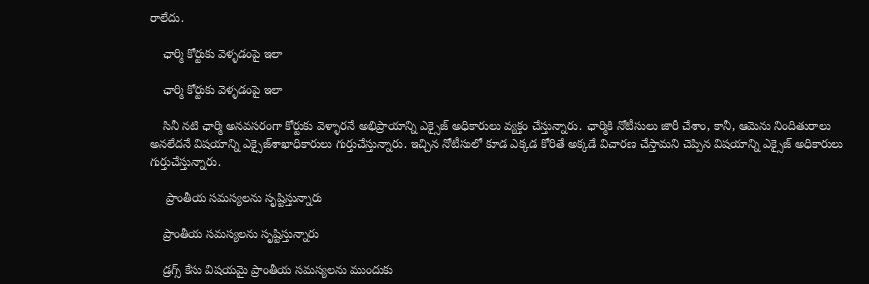రాలేదు.

    ఛార్మి కోర్టుకు వెళ్ళడంపై ఇలా

    ఛార్మి కోర్టుకు వెళ్ళడంపై ఇలా

    సినీ నటి ఛార్మి అనవసరంగా కోర్టుకు వెళ్ళారనే అభిప్రాయాన్ని ఎక్సైజ్ అధికారులు వ్యక్తం చేస్తున్నారు. ఛార్మికి నోటీసులు జారీ చేశాం, కానీ, ఆమెను నిందితురాలు అనలేదనే విషయాన్ని ఎక్సైజ్‌శాఖాధికారులు గుర్తుచేస్తున్నారు. ఇచ్చిన నోటీసులో కూడ ఎక్కడ కోరితే అక్కడే విచారణ చేస్తామని చెప్పిన విషయాన్ని ఎక్సైజ్ అధికారులు గుర్తుచేస్తున్నారు.

     ప్రాంతీయ సమస్యలను సృష్టిస్తున్నారు

    ప్రాంతీయ సమస్యలను సృష్టిస్తున్నారు

    డ్రగ్స్ కేసు విషయమై ప్రాంతీయ సమస్యలను ముందుకు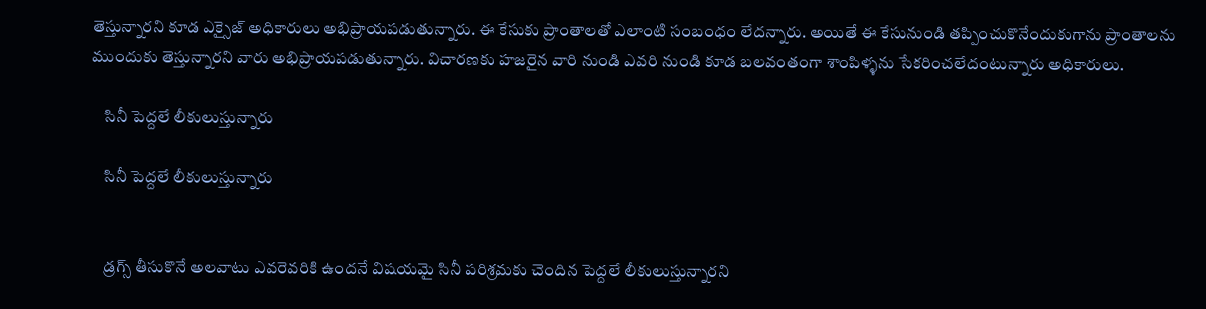తెస్తున్నారని కూడ ఎక్సైజ్ అధికారులు అభిప్రాయపడుతున్నారు. ఈ కేసుకు ప్రాంతాలతో ఎలాంటి సంబంధం లేదన్నారు. అయితే ఈ కేసునుండి తప్పించుకొనేందుకుగాను ప్రాంతాలను ముందుకు తెస్తున్నారని వారు అభిప్రాయపడుతున్నారు. విచారణకు హజరైన వారి నుండి ఎవరి నుండి కూడ బలవంతంగా శాంపిళ్ళను సేకరించలేదంటున్నారు అధికారులు.

    సినీ పెద్దలే లీకులుస్తున్నారు

    సినీ పెద్దలే లీకులుస్తున్నారు


    డ్రగ్స్ తీసుకొనే అలవాటు ఎవరెవరికి ఉందనే విషయమై సినీ పరిశ్రమకు చెందిన పెద్దలే లీకులుస్తున్నారని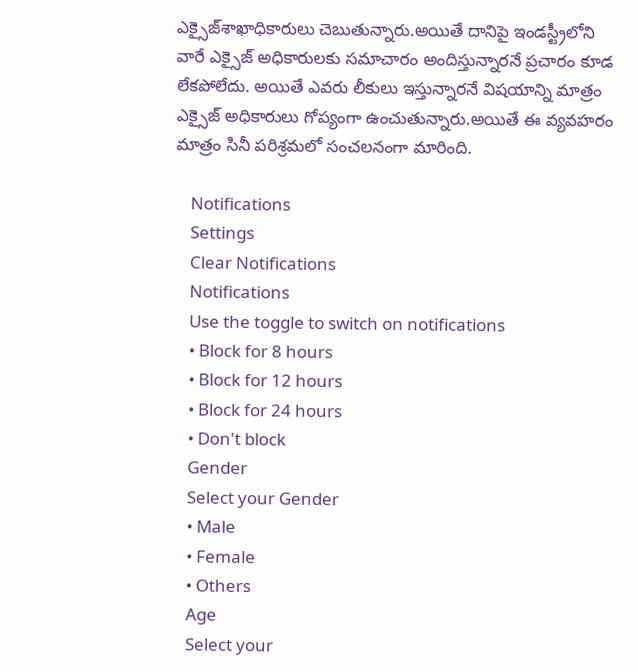ఎక్సైజ్‌శాఖాధికారులు చెబుతున్నారు.అయితే దానిపై ఇండస్ట్రీలోని వారే ఎక్సైజ్ అధికారులకు సమాచారం అందిస్తున్నారనే ప్రచారం కూడ లేకపోలేదు. అయితే ఎవరు లీకులు ఇస్తున్నారనే విషయాన్ని మాత్రం ఎక్సైజ్ అధికారులు గోప్యంగా ఉంచుతున్నారు.అయితే ఈ వ్యవహరం మాత్రం సినీ పరిశ్రమలో సంచలనంగా మారింది.

    Notifications
    Settings
    Clear Notifications
    Notifications
    Use the toggle to switch on notifications
    • Block for 8 hours
    • Block for 12 hours
    • Block for 24 hours
    • Don't block
    Gender
    Select your Gender
    • Male
    • Female
    • Others
    Age
    Select your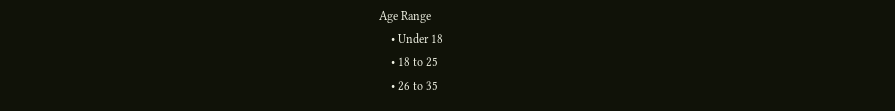Age Range
    • Under 18
    • 18 to 25
    • 26 to 35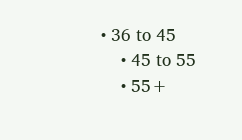• 36 to 45
    • 45 to 55
    • 55+